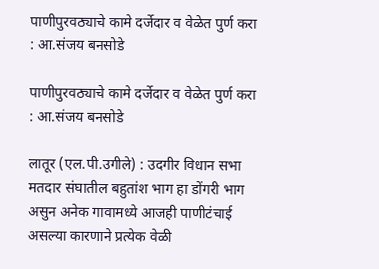पाणीपुरवठ्याचे कामे दर्जेदार व वेळेत पुर्ण करा : आ.संजय बनसोडे

पाणीपुरवठ्याचे कामे दर्जेदार व वेळेत पुर्ण करा : आ.संजय बनसोडे

लातूर (एल.पी.उगीले) : उदगीर विधान सभा मतदार संघातील बहुतांश भाग हा डोंगरी भाग असुन अनेक गावामध्ये आजही पाणीटंचाई असल्या कारणाने प्रत्येक वेळी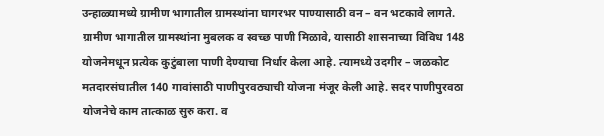उन्हाळ्यामध्ये ग्रामीण भागातील ग्रामस्थांना घागरभर पाण्यासाठी वन – वन भटकावे लागते. ग्रामीण भागातील ग्रामस्थांना मुबलक व स्वच्छ पाणी मिळावे, यासाठी शासनाच्या विविध 148 योजनेमधून प्रत्येक कुटुंबाला पाणी देण्याचा निर्धार केला आहे. त्यामध्ये उदगीर – जळकोट मतदारसंघातील 140 गावांसाठी पाणीपुरवठ्याची योजना मंजूर केली आहे. सदर पाणीपुरवठा योजनेचे काम तात्काळ सुरु करा. व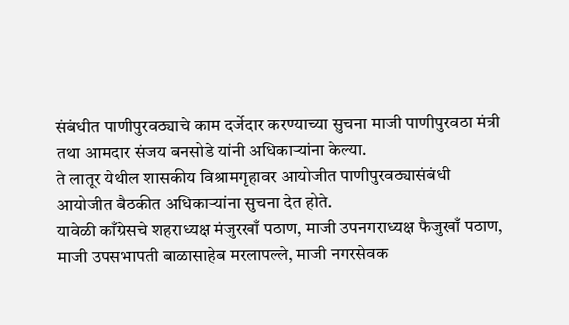संबंधीत पाणीपुरवठ्याचे काम दर्जेदार करण्याच्या सुचना माजी पाणीपुरवठा मंत्री तथा आमदार संजय बनसोडे यांनी अधिकाऱ्यांना केल्या.
ते लातूर येथील शासकीय विश्रामगृहावर आयोजीत पाणीपुरवठ्यासंबंधी आयोजीत बैठकीत अधिकाऱ्यांना सुचना देत होते.
यावेळी काँग्रेसचे शहराध्यक्ष मंजुरखाँ पठाण, माजी उपनगराध्यक्ष फैजुखाँ पठाण, माजी उपसभापती बाळासाहेब मरलापल्ले, माजी नगरसेवक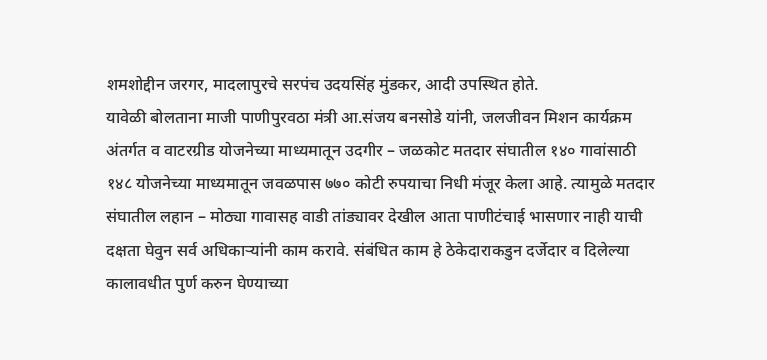शमशोद्दीन जरगर, मादलापुरचे सरपंच उदयसिंह मुंडकर, आदी उपस्थित होते.
यावेळी बोलताना माजी पाणीपुरवठा मंत्री आ.संजय बनसोडे यांनी, जलजीवन मिशन कार्यक्रम अंतर्गत व वाटरग्रीड योजनेच्या माध्यमातून उदगीर – जळकोट मतदार संघातील १४० गावांसाठी १४८ योजनेच्या माध्यमातून जवळपास ७७० कोटी रुपयाचा निधी मंजूर केला आहे. त्यामुळे मतदार संघातील लहान – मोठ्या गावासह वाडी तांड्यावर देखील आता पाणीटंचाई भासणार नाही याची दक्षता घेवुन सर्व अधिकाऱ्यांनी काम करावे. संबंधित काम हे ठेकेदाराकडुन दर्जेदार व दिलेल्या कालावधीत पुर्ण करुन घेण्याच्या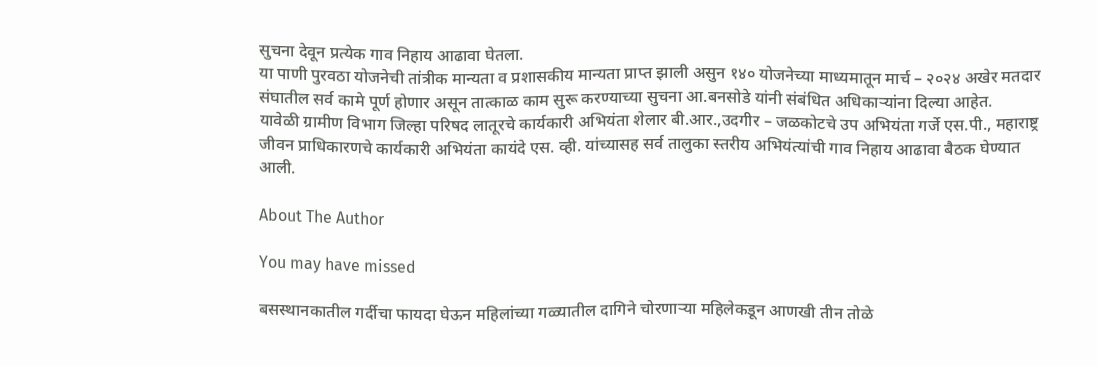सुचना देवून प्रत्येक गाव निहाय आढावा घेतला.
या पाणी पुरवठा योजनेची तांत्रीक मान्यता व प्रशासकीय मान्यता प्राप्त झाली असुन १४० योजनेच्या माध्यमातून मार्च – २०२४ अखेर मतदार संघातील सर्व कामे पूर्ण होणार असून तात्काळ काम सुरू करण्याच्या सुचना आ.बनसोडे यांनी संबंधित अधिकाऱ्यांना दिल्या आहेत.
यावेळी ग्रामीण विभाग जिल्हा परिषद लातूरचे कार्यकारी अभियंता शेलार बी.आर.,उदगीर – जळकोटचे उप अभियंता गर्जे एस.पी., महाराष्ट्र जीवन प्राधिकारणचे कार्यकारी अभियंता कायंदे एस. व्ही. यांच्यासह सर्व तालुका स्तरीय अभियंत्यांची गाव निहाय आढावा बैठक घेण्यात आली.

About The Author

You may have missed

बसस्थानकातील गर्दीचा फायदा घेऊन महिलांच्या गळ्यातील दागिने चोरणाऱ्या महिलेकडून आणखी तीन तोळे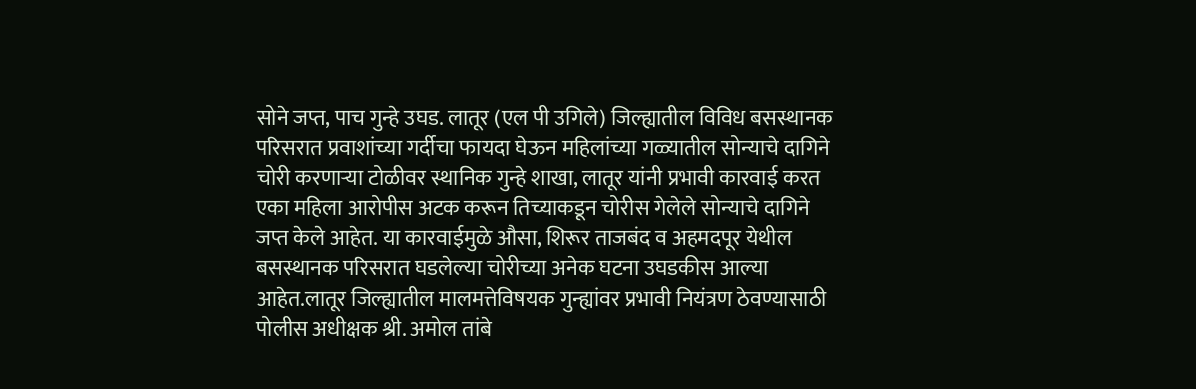सोने जप्त, पाच गुन्हे उघड. लातूर (एल पी उगिले) जिल्ह्यातील विविध बसस्थानक परिसरात प्रवाशांच्या गर्दीचा फायदा घेऊन महिलांच्या गळ्यातील सोन्याचे दागिने चोरी करणाऱ्या टोळीवर स्थानिक गुन्हे शाखा, लातूर यांनी प्रभावी कारवाई करत एका महिला आरोपीस अटक करून तिच्याकडून चोरीस गेलेले सोन्याचे दागिने जप्त केले आहेत. या कारवाईमुळे औसा, शिरूर ताजबंद व अहमदपूर येथील बसस्थानक परिसरात घडलेल्या चोरीच्या अनेक घटना उघडकीस आल्या आहेत.लातूर जिल्ह्यातील मालमत्तेविषयक गुन्ह्यांवर प्रभावी नियंत्रण ठेवण्यासाठी पोलीस अधीक्षक श्री. अमोल तांबे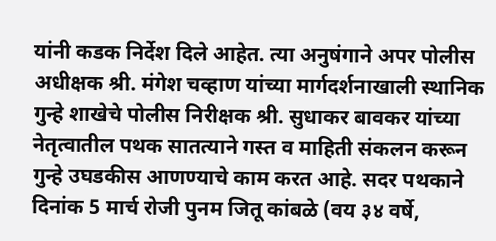यांनी कडक निर्देश दिले आहेत. त्या अनुषंगाने अपर पोलीस अधीक्षक श्री. मंगेश चव्हाण यांच्या मार्गदर्शनाखाली स्थानिक गुन्हे शाखेचे पोलीस निरीक्षक श्री. सुधाकर बावकर यांच्या नेतृत्वातील पथक सातत्याने गस्त व माहिती संकलन करून गुन्हे उघडकीस आणण्याचे काम करत आहे. सदर पथकाने दिनांक 5 मार्च रोजी पुनम जितू कांबळे (वय ३४ वर्षे,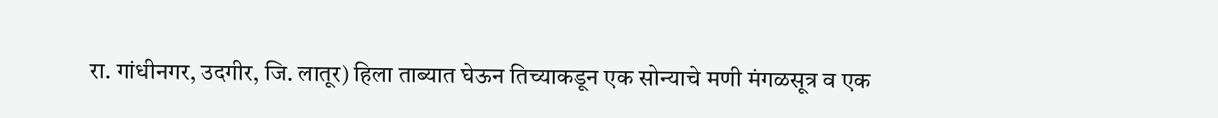रा. गांधीनगर, उदगीर, जि. लातूर) हिला ताब्यात घेऊन तिच्याकडून एक सोन्याचे मणी मंगळसूत्र व एक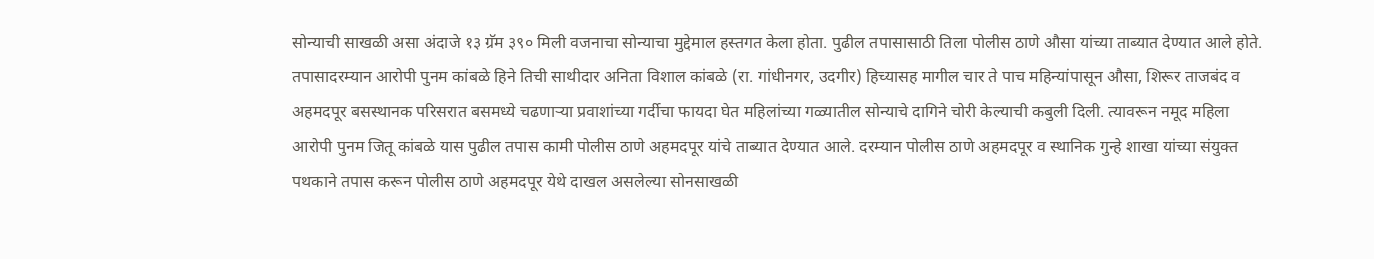सोन्याची साखळी असा अंदाजे १३ ग्रॅम ३९० मिली वजनाचा सोन्याचा मुद्देमाल हस्तगत केला होता. पुढील तपासासाठी तिला पोलीस ठाणे औसा यांच्या ताब्यात देण्यात आले होते. तपासादरम्यान आरोपी पुनम कांबळे हिने तिची साथीदार अनिता विशाल कांबळे (रा. गांधीनगर, उदगीर) हिच्यासह मागील चार ते पाच महिन्यांपासून औसा, शिरूर ताजबंद व अहमदपूर बसस्थानक परिसरात बसमध्ये चढणाऱ्या प्रवाशांच्या गर्दीचा फायदा घेत महिलांच्या गळ्यातील सोन्याचे दागिने चोरी केल्याची कबुली दिली. त्यावरून नमूद महिला आरोपी पुनम जितू कांबळे यास पुढील तपास कामी पोलीस ठाणे अहमदपूर यांचे ताब्यात देण्यात आले. दरम्यान पोलीस ठाणे अहमदपूर व स्थानिक गुन्हे शाखा यांच्या संयुक्त पथकाने तपास करून पोलीस ठाणे अहमदपूर येथे दाखल असलेल्या सोनसाखळी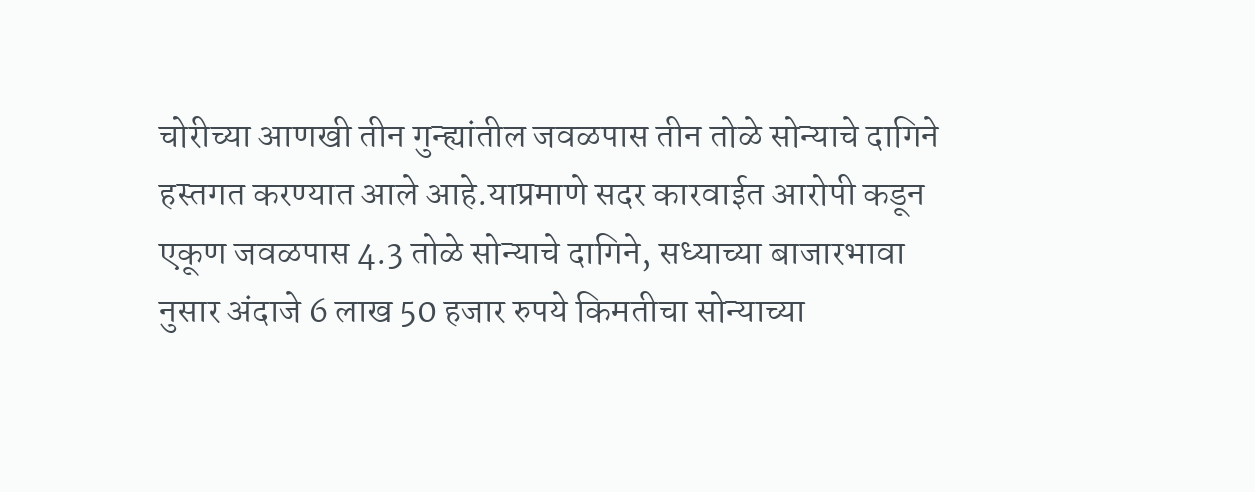चोरीच्या आणखी तीन गुन्ह्यांतील जवळपास तीन तोळे सोन्याचे दागिने हस्तगत करण्यात आले आहे.याप्रमाणे सदर कारवाईत आरोपी कडून एकूण जवळपास 4.3 तोळे सोन्याचे दागिने, सध्याच्या बाजारभावा नुसार अंदाजे 6 लाख 50 हजार रुपये किमतीचा सोन्याच्या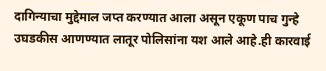दागिन्याचा मुद्देमाल जप्त करण्यात आला असून एकूण पाच गुन्हे उघडकीस आणण्यात लातूर पोलिसांना यश आले आहे.ही कारवाई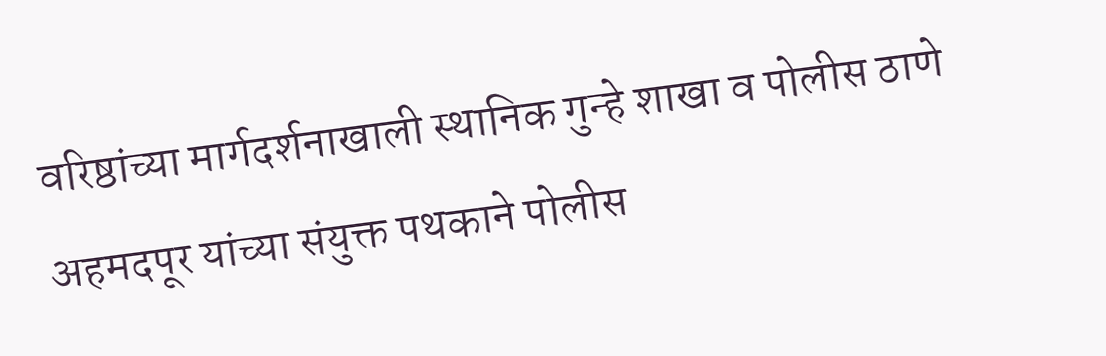वरिष्ठांच्या मार्गदर्शनाखाली स्थानिक गुन्हे शाखा व पोलीस ठाणे अहमदपूर यांच्या संयुक्त पथकाने पोलीस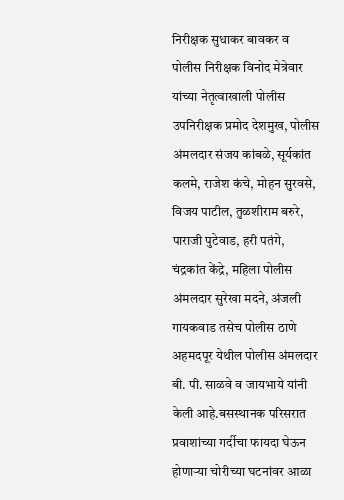निरीक्षक सुधाकर बावकर व पोलीस निरीक्षक विनोद मेत्रेवार यांच्या नेतृत्वाखाली पोलीस उपनिरीक्षक प्रमोद देशमुख, पोलीस अंमलदार संजय कांबळे, सूर्यकांत कलमे, राजेश कंचे, मोहन सुरवसे, विजय पाटील, तुळशीराम बरुरे, पाराजी पुटेवाड, हरी पतंगे, चंद्रकांत केंद्रे, महिला पोलीस अंमलदार सुरेखा मदने, अंजली गायकवाड तसेच पोलीस ठाणे अहमदपूर येथील पोलीस अंमलदार बी. पी. साळवे व जायभाये यांनी केली आहे.बसस्थानक परिसरात प्रवाशांच्या गर्दीचा फायदा घेऊन होणाऱ्या चोरीच्या घटनांवर आळा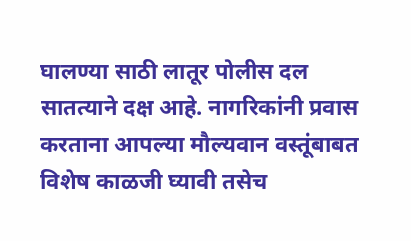घालण्या साठी लातूर पोलीस दल सातत्याने दक्ष आहे. नागरिकांनी प्रवास करताना आपल्या मौल्यवान वस्तूंबाबत विशेष काळजी घ्यावी तसेच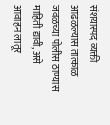संशयास्पद व्यक्ती आढळल्यास तात्काळ जवळच्या पोलीस ठाण्यास माहिती द्यावी, असे आवाहन लातूर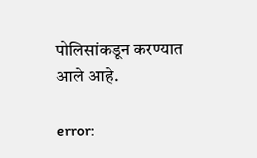पोलिसांकडून करण्यात आले आहे.

error: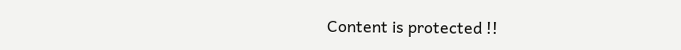Content is protected !!